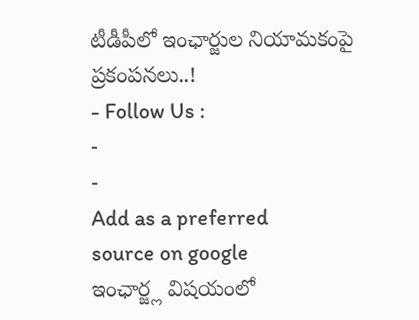టీడీపీలో ఇంఛార్జుల నియామకంపై ప్రకంపనలు..!
- Follow Us :
-
-
Add as a preferred
source on google
ఇంఛార్జ్ల విషయంలో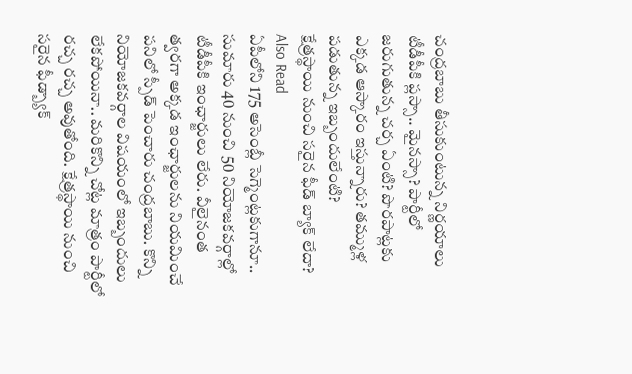చంద్రబాబు తీసుకుంటున్న నిర్ణయాలు టీడీపీకి ప్లస్సా.. మైనస్సా? పార్టీలో జరుగుతున్న చర్చ ఏంటి? పొరపాట్లకు ఎక్కడ ఆస్కారం ఇస్తున్నారు? తమ్ముళ్ల పడుతున్న ఇబ్బందులేంటి?
క్షేత్రస్థాయి నుంచి సరైన ఫీడ్ బ్యాక్ లేదా?
Also Read
ఏపీలోని 175 అసెంబ్లీ సెగ్మెంట్లకుగానూ.. సుమారు 40 నుంచి 50 నియోజకవర్గాల్లో టీడీపీకి ఇంఛార్జులు లేరు. వీలైనంత త్వరగా అక్కడ ఇంఛార్జులను నియమించే పనిలో స్పీడ్ పెంచారు చంద్రబాబు. కొన్ని నియోజకవర్గాల విషయంలో ఇబ్బందులు లేకపోయినా.. మరికొన్ని చోట్ల మాత్రం పార్టీలో రచ్చ రచ్చ అవుతోంది. క్షేత్రస్థాయి నుంచి సరైన ఫీడ్బ్యాక్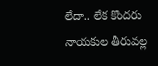లేదా.. లేక కొందరు నాయకుల తీరువల్ల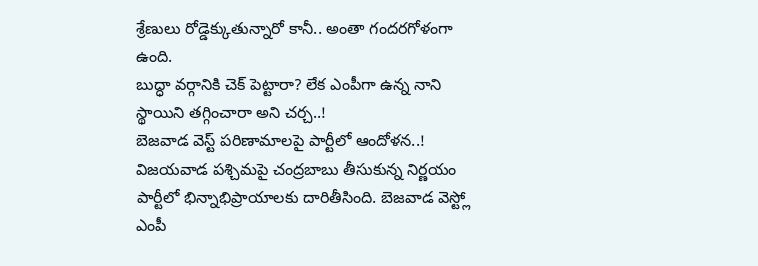శ్రేణులు రోడ్డెక్కుతున్నారో కానీ.. అంతా గందరగోళంగా ఉంది.
బుద్ధా వర్గానికి చెక్ పెట్టారా? లేక ఎంపీగా ఉన్న నాని స్థాయిని తగ్గించారా అని చర్చ..!
బెజవాడ వెస్ట్ పరిణామాలపై పార్టీలో ఆందోళన..!
విజయవాడ పశ్చిమపై చంద్రబాబు తీసుకున్న నిర్ణయం పార్టీలో భిన్నాభిప్రాయాలకు దారితీసింది. బెజవాడ వెస్ట్లో ఎంపీ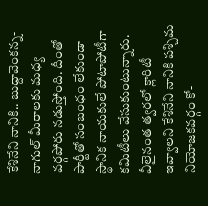కేశినేని నానికి.. బుద్దావెంకన్న-నాగుల్ మీరాలకు మధ్య వర్గపోరు నడుస్తోంది. దీంతో పార్టీతో సంబంధం లేకుండా స్థానిక నాయకులే పోటాపోటీగా కమిటీలు వేసుకుంటున్నారు. వీలైనంత త్వరలో క్లారిటీ ఇవ్వాలని కేశినేని నానికి పశ్చిమ నియోజకవర్గం కో-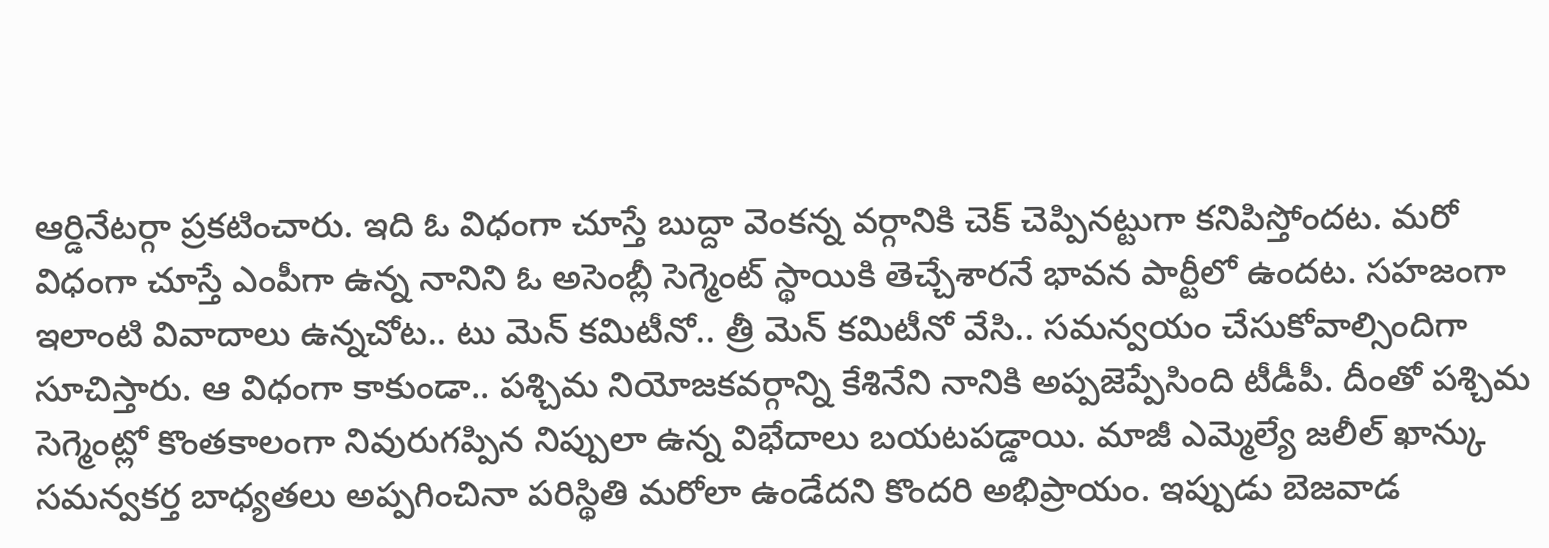ఆర్డినేటర్గా ప్రకటించారు. ఇది ఓ విధంగా చూస్తే బుద్దా వెంకన్న వర్గానికి చెక్ చెప్పినట్టుగా కనిపిస్తోందట. మరో విధంగా చూస్తే ఎంపీగా ఉన్న నానిని ఓ అసెంబ్లీ సెగ్మెంట్ స్థాయికి తెచ్చేశారనే భావన పార్టీలో ఉందట. సహజంగా ఇలాంటి వివాదాలు ఉన్నచోట.. టు మెన్ కమిటీనో.. త్రీ మెన్ కమిటీనో వేసి.. సమన్వయం చేసుకోవాల్సిందిగా సూచిస్తారు. ఆ విధంగా కాకుండా.. పశ్చిమ నియోజకవర్గాన్ని కేశినేని నానికి అప్పజెప్పేసింది టీడీపీ. దీంతో పశ్చిమ సెగ్మెంట్లో కొంతకాలంగా నివురుగప్పిన నిప్పులా ఉన్న విభేదాలు బయటపడ్డాయి. మాజీ ఎమ్మెల్యే జలీల్ ఖాన్కు సమన్వకర్త బాధ్యతలు అప్పగించినా పరిస్థితి మరోలా ఉండేదని కొందరి అభిప్రాయం. ఇప్పుడు బెజవాడ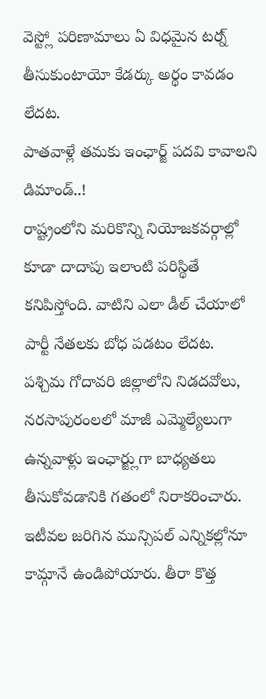వెస్ట్లో పరిణామాలు ఏ విధమైన టర్న్ తీసుకుంటాయో కేడర్కు అర్థం కావడం లేదట.
పాతవాళ్లే తమకు ఇంఛార్జ్ పదవి కావాలని డిమాండ్..!
రాష్ట్రంలోని మరికొన్ని నియోజకవర్గాల్లో కూడా దాదాపు ఇలాంటి పరిస్థితే కనిపిస్తోంది. వాటిని ఎలా డీల్ చేయాలో పార్టీ నేతలకు బోధ పడటం లేదట. పశ్చిమ గోదావరి జిల్లాలోని నిడదవోలు, నరసాపురంలలో మాజీ ఎమ్మెల్యేలుగా ఉన్నవాళ్లు ఇంఛార్జ్లుగా బాధ్యతలు తీసుకోవడానికి గతంలో నిరాకరించారు. ఇటీవల జరిగిన మున్సిపల్ ఎన్నికల్లోనూ కామ్గానే ఉండిపోయారు. తీరా కొత్త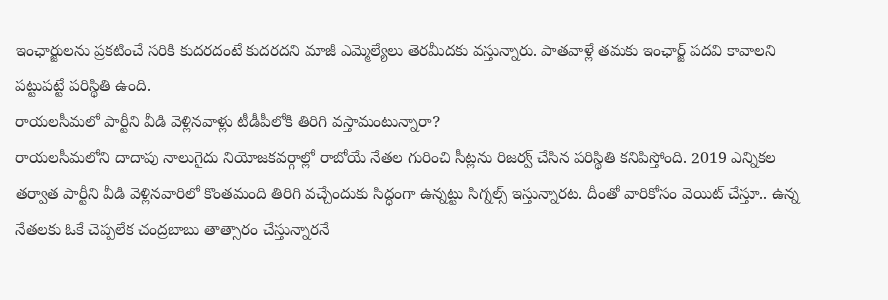ఇంఛార్జులను ప్రకటించే సరికి కుదరదంటే కుదరదని మాజీ ఎమ్మెల్యేలు తెరమీదకు వస్తున్నారు. పాతవాళ్లే తమకు ఇంఛార్జ్ పదవి కావాలని పట్టుపట్టే పరిస్థితి ఉంది.
రాయలసీమలో పార్టీని వీడి వెళ్లినవాళ్లు టీడీపీలోకి తిరిగి వస్తామంటున్నారా?
రాయలసీమలోని దాదాపు నాలుగైదు నియోజకవర్గాల్లో రాబోయే నేతల గురించి సీట్లను రిజర్వ్ చేసిన పరిస్థితి కనిపిస్తోంది. 2019 ఎన్నికల తర్వాత పార్టీని వీడి వెళ్లినవారిలో కొంతమంది తిరిగి వచ్చేందుకు సిద్ధంగా ఉన్నట్టు సిగ్నల్స్ ఇస్తున్నారట. దీంతో వారికోసం వెయిట్ చేస్తూ.. ఉన్న నేతలకు ఓకే చెప్పలేక చంద్రబాబు తాత్సారం చేస్తున్నారనే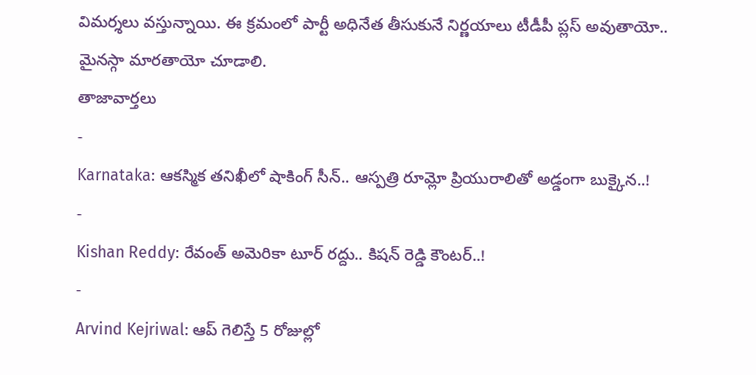విమర్శలు వస్తున్నాయి. ఈ క్రమంలో పార్టీ అధినేత తీసుకునే నిర్ణయాలు టీడీపీ ప్లస్ అవుతాయో.. మైనస్గా మారతాయో చూడాలి.
తాజావార్తలు
-
Karnataka: ఆకస్మిక తనిఖీలో షాకింగ్ సీన్.. ఆస్పత్రి రూమ్లో ప్రియురాలితో అడ్డంగా బుక్కైన..!
-
Kishan Reddy: రేవంత్ అమెరికా టూర్ రద్దు.. కిషన్ రెడ్డి కౌంటర్..!
-
Arvind Kejriwal: ఆప్ గెలిస్తే 5 రోజుల్లో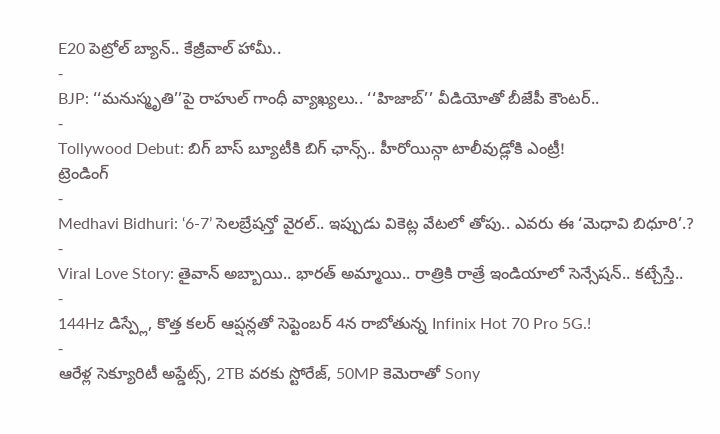E20 పెట్రోల్ బ్యాన్.. కేజ్రీవాల్ హామీ..
-
BJP: ‘‘మనుస్మృతి’’పై రాహుల్ గాంధీ వ్యాఖ్యలు.. ‘‘హిజాబ్’’ వీడియోతో బీజేపీ కౌంటర్..
-
Tollywood Debut: బిగ్ బాస్ బ్యూటీకి బిగ్ ఛాన్స్.. హీరోయిన్గా టాలీవుడ్లోకి ఎంట్రీ!
ట్రెండింగ్
-
Medhavi Bidhuri: ‘6-7’ సెలబ్రేషన్తో వైరల్.. ఇప్పుడు వికెట్ల వేటలో తోపు.. ఎవరు ఈ ‘మెధావి బిధూరి’.?
-
Viral Love Story: తైవాన్ అబ్బాయి.. భారత్ అమ్మాయి.. రాత్రికి రాత్రే ఇండియాలో సెన్సేషన్.. కట్చేస్తే..
-
144Hz డిస్ప్లే, కొత్త కలర్ ఆప్షన్లతో సెప్టెంబర్ 4న రాబోతున్న Infinix Hot 70 Pro 5G.!
-
ఆరేళ్ల సెక్యూరిటీ అప్డేట్స్, 2TB వరకు స్టోరేజ్, 50MP కెమెరాతో Sony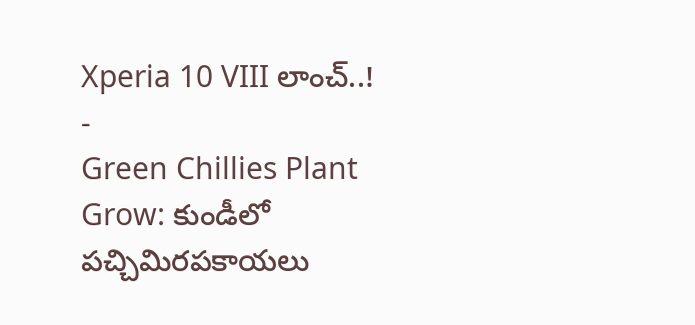Xperia 10 VIII లాంచ్..!
-
Green Chillies Plant Grow: కుండీలో పచ్చిమిరపకాయలు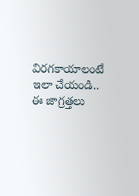విరగకాయాలంటే ఇలా చేయండి.. ఈ జాగ్రత్తలు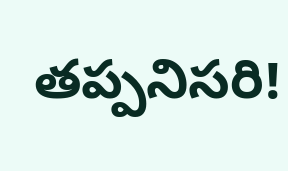తప్పనిసరి!